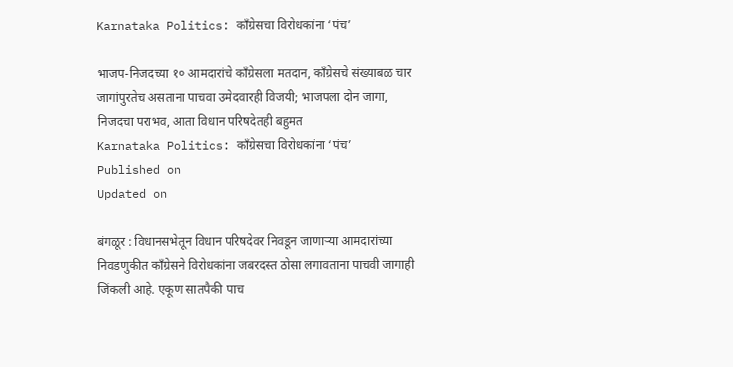Karnataka Politics: काँग्रेसचा विरोधकांना ‘पंच’

भाजप-निजदच्या १० आमदारांचे काँग्रेसला मतदान, काँग्रेसचे संख्याबळ चार जागांपुरतेच असताना पाचवा उमेदवारही विजयी; भाजपला दोन जागा, निजदचा पराभव, आता विधान परिषदेतही बहुमत
Karnataka Politics: काँग्रेसचा विरोधकांना ‘पंच’
Published on
Updated on

बंगळूर : विधानसभेतून विधान परिषदेवर निवडून जाणाऱ्या आमदारांच्या निवडणुकीत काँग्रेसने विरोधकांना जबरदस्त ठोसा लगावताना पाचवी जागाही जिंकली आहे. एकूण सातपैकी पाच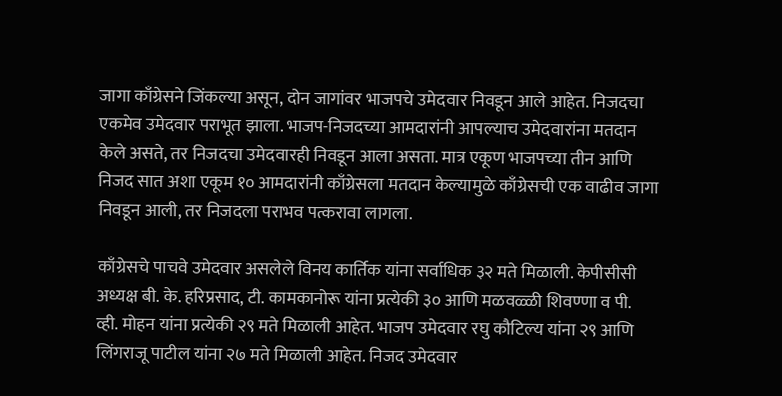जागा काँग्रेसने जिंकल्या असून, दोन जागांवर भाजपचे उमेदवार निवडून आले आहेत. निजदचा एकमेव उमेदवार पराभूत झाला. भाजप-निजदच्या आमदारांनी आपल्याच उमेदवारांना मतदान केले असते, तर निजदचा उमेदवारही निवडून आला असता. मात्र एकूण भाजपच्या तीन आणि निजद सात अशा एकूम १० आमदारांनी काँग्रेसला मतदान केल्यामुळे काँग्रेसची एक वाढीव जागा निवडून आली, तर निजदला पराभव पत्करावा लागला.

काँग्रेसचे पाचवे उमेदवार असलेले विनय कार्तिक यांना सर्वाधिक ३२ मते मिळाली. केपीसीसी अध्यक्ष बी. के. हरिप्रसाद, टी. कामकानोरू यांना प्रत्येकी ३० आणि मळवळ्ळी शिवण्णा व पी. व्ही. मोहन यांना प्रत्येकी २९ मते मिळाली आहेत. भाजप उमेदवार रघु कौटिल्य यांना २९ आणि लिंगराजू पाटील यांना २७ मते मिळाली आहेत. निजद उमेदवार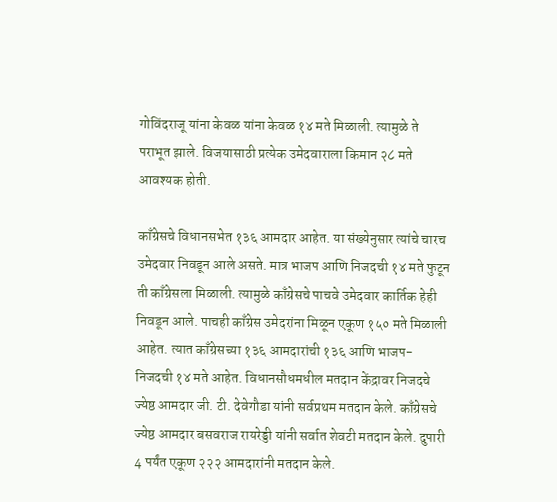गोविंदराजू यांना केवळ यांना केवळ १४ मते मिळाली. त्यामुळे ते पराभूत झाले. विजयासाठी प्रत्येक उमेदवाराला किमान २८ मते आवश्यक होती.

काँग्रेसचे विधानसभेत १३६ आमदार आहेत. या संख्येनुसार त्यांचे चारच उमेदवार निवडून आले असते. मात्र भाजप आणि निजदची १४ मते फुटून ती काँग्रेसला मिळाली. त्यामुळे काँग्रेसचे पाचवे उमेदवार कार्तिक हेही निवडून आले. पाचही काँग्रेस उमेदरांना मिळून एकूण १५० मते मिळाली आहेत. त्यात काँग्रेसच्या १३६ आमदारांची १३६ आणि भाजप-निजदची १४ मते आहेत. विधानसौधमधील मतदान केंद्रावर निजदचे ज्येष्ठ आमदार जी. टी. देवेगौडा यांनी सर्वप्रथम मतदान केले. काँग्रेसचे ज्येष्ठ आमदार बसवराज रायरेड्डी यांनी सर्वात शेवटी मतदान केले. दुपारी 4 पर्यंत एकूण २२२ आमदारांनी मतदान केले.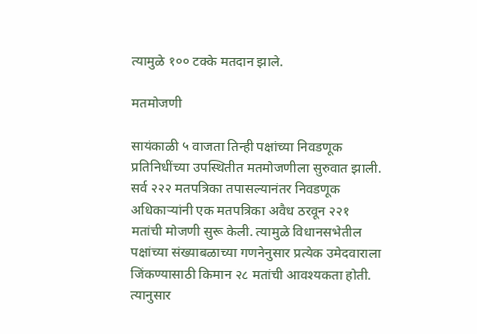त्यामुळे १०० टक्के मतदान झाले.

मतमोजणी

सायंकाळी ५ वाजता तिन्ही पक्षांच्या निवडणूक प्रतिनिधींच्या उपस्थितीत मतमोजणीला सुरुवात झाली. सर्व २२२ मतपत्रिका तपासल्यानंतर निवडणूक अधिकाऱ्यांनी एक मतपत्रिका अवैध ठरवून २२१ मतांची मोजणी सुरू केली. त्यामुळे विधानसभेतील पक्षांच्या संख्याबळाच्या गणनेनुसार प्रत्येक उमेदवाराला जिंकण्यासाठी किमान २८ मतांची आवश्यकता होती. त्यानुसार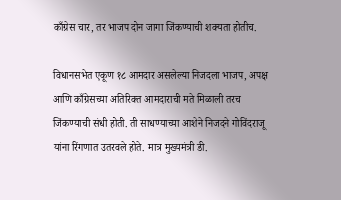काँग्रेस चार, तर भाजप दोन जागा जिंकण्याची शक्यता होतीच.

विधानसभेत एकूण १८ आमदार असलेल्या निजदला भाजप, अपक्ष आणि काँग्रेसच्या अतिरिक्त आमदाराची मते मिळाली तरच जिंकण्याची संधी होती. ती साधण्याच्या आशेने निजदने गोविंदराजू यांना रिंगणात उतरवले होते. मात्र मुख्यमंत्री डी.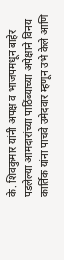के. शिवकुमार यांनी अपक्ष व भाजपमधून बाहेर पडलेल्या आमदारांच्या पाठिंब्याच्या अपेक्षाने विनय कार्तिक यांना पाचवे उमेदवार म्हणून उभे केले आणि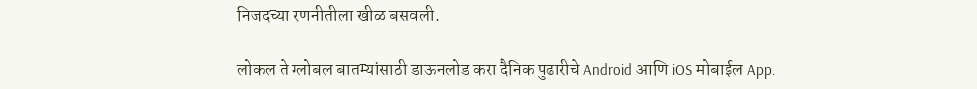निजदच्या रणनीतीला खीळ बसवली.

लोकल ते ग्लोबल बातम्यांसाठी डाऊनलोड करा दैनिक पुढारीचे Android आणि iOS मोबाईल App.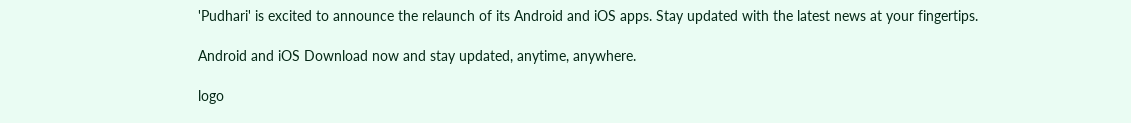'Pudhari' is excited to announce the relaunch of its Android and iOS apps. Stay updated with the latest news at your fingertips.

Android and iOS Download now and stay updated, anytime, anywhere.

logo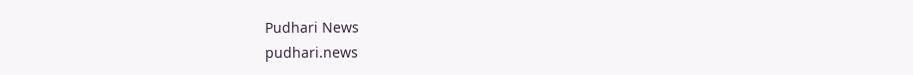Pudhari News
pudhari.news